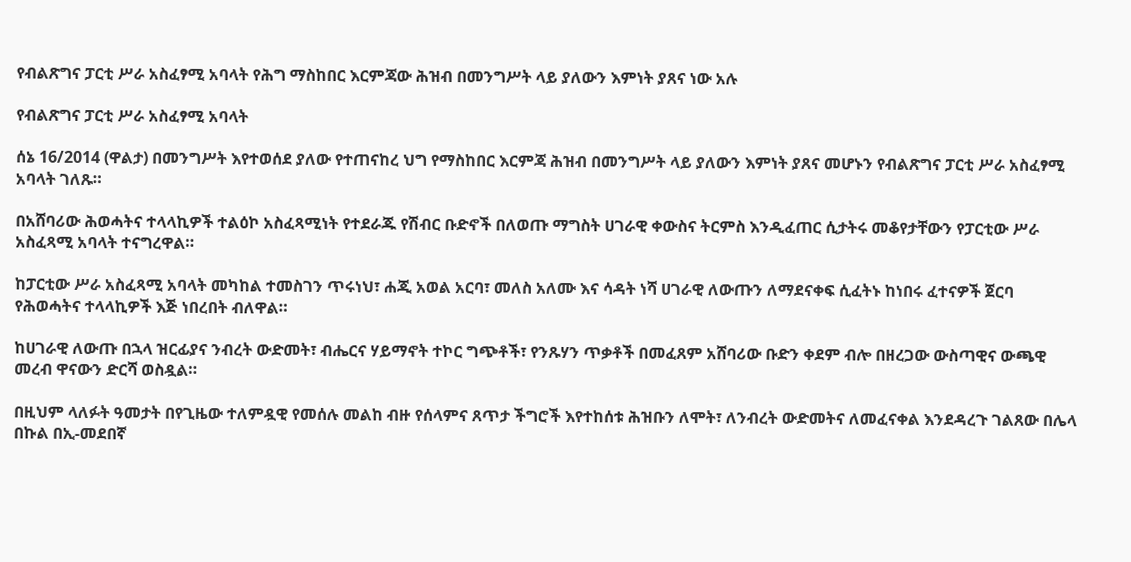የብልጽግና ፓርቲ ሥራ አስፈፃሚ አባላት የሕግ ማስከበር እርምጃው ሕዝብ በመንግሥት ላይ ያለውን እምነት ያጸና ነው አሉ

የብልጽግና ፓርቲ ሥራ አስፈፃሚ አባላት

ሰኔ 16/2014 (ዋልታ) በመንግሥት እየተወሰደ ያለው የተጠናከረ ህግ የማስከበር እርምጃ ሕዝብ በመንግሥት ላይ ያለውን እምነት ያጸና መሆኑን የብልጽግና ፓርቲ ሥራ አስፈፃሚ አባላት ገለጹ።

በአሸባሪው ሕወሓትና ተላላኪዎች ተልዕኮ አስፈጻሚነት የተደራጁ የሽብር ቡድኖች በለወጡ ማግስት ሀገራዊ ቀውስና ትርምስ እንዲፈጠር ሲታትሩ መቆየታቸውን የፓርቲው ሥራ አስፈጻሚ አባላት ተናግረዋል።

ከፓርቲው ሥራ አስፈጻሚ አባላት መካከል ተመስገን ጥሩነህ፣ ሐጂ አወል አርባ፣ መለስ አለሙ እና ሳዳት ነሻ ሀገራዊ ለውጡን ለማደናቀፍ ሲፈትኑ ከነበሩ ፈተናዎች ጀርባ የሕወሓትና ተላላኪዎች እጅ ነበረበት ብለዋል።

ከሀገራዊ ለውጡ በኋላ ዝርፊያና ንብረት ውድመት፣ ብሔርና ሃይማኖት ተኮር ግጭቶች፣ የንጹሃን ጥቃቶች በመፈጸም አሸባሪው ቡድን ቀደም ብሎ በዘረጋው ውስጣዊና ውጫዊ መረብ ዋናውን ድርሻ ወስዷል።

በዚህም ላለፉት ዓመታት በየጊዜው ተለምዷዊ የመሰሉ መልከ ብዙ የሰላምና ጸጥታ ችግሮች እየተከሰቱ ሕዝቡን ለሞት፣ ለንብረት ውድመትና ለመፈናቀል እንደዳረጉ ገልጸው በሌላ በኩል በኢ-መደበኛ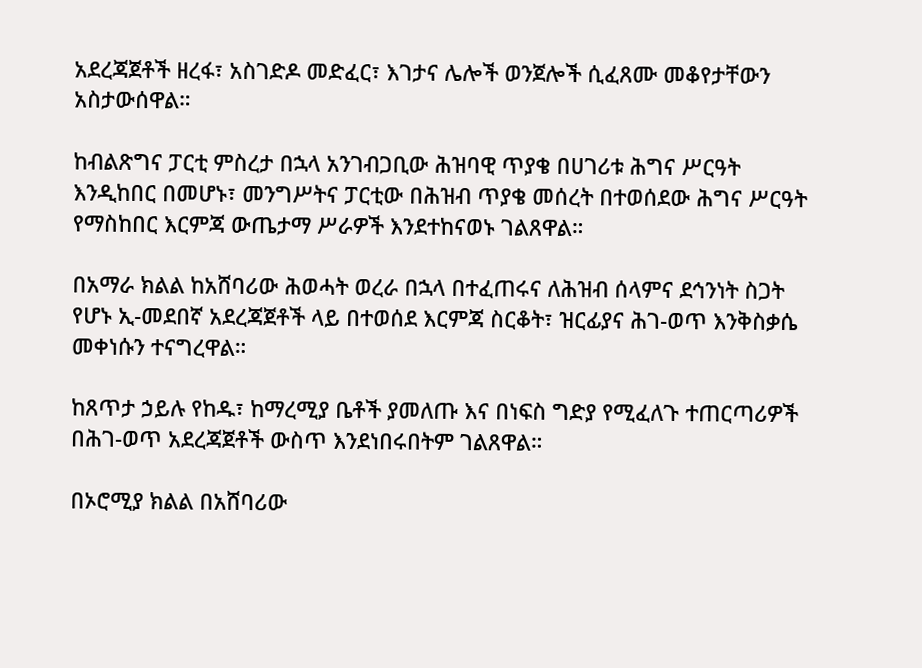አደረጃጀቶች ዘረፋ፣ አስገድዶ መድፈር፣ እገታና ሌሎች ወንጀሎች ሲፈጸሙ መቆየታቸውን አስታውሰዋል።

ከብልጽግና ፓርቲ ምስረታ በኋላ አንገብጋቢው ሕዝባዊ ጥያቄ በሀገሪቱ ሕግና ሥርዓት እንዲከበር በመሆኑ፣ መንግሥትና ፓርቲው በሕዝብ ጥያቄ መሰረት በተወሰደው ሕግና ሥርዓት የማስከበር እርምጃ ውጤታማ ሥራዎች እንደተከናወኑ ገልጸዋል።

በአማራ ክልል ከአሸባሪው ሕወሓት ወረራ በኋላ በተፈጠሩና ለሕዝብ ሰላምና ደኅንነት ስጋት የሆኑ ኢ-መደበኛ አደረጃጀቶች ላይ በተወሰደ እርምጃ ስርቆት፣ ዝርፊያና ሕገ-ወጥ እንቅስቃሴ መቀነሱን ተናግረዋል።

ከጸጥታ ኃይሉ የከዱ፣ ከማረሚያ ቤቶች ያመለጡ እና በነፍስ ግድያ የሚፈለጉ ተጠርጣሪዎች በሕገ-ወጥ አደረጃጀቶች ውስጥ እንደነበሩበትም ገልጸዋል።

በኦሮሚያ ክልል በአሸባሪው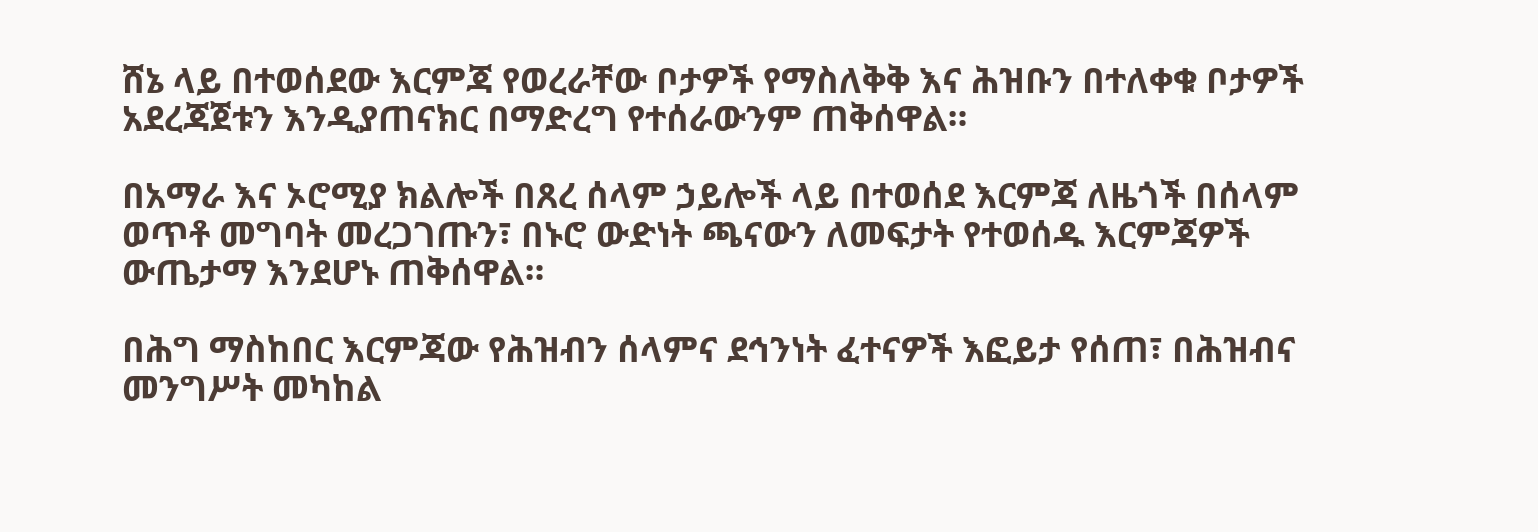ሸኔ ላይ በተወሰደው እርምጃ የወረራቸው ቦታዎች የማስለቅቅ እና ሕዝቡን በተለቀቁ ቦታዎች አደረጃጀቱን እንዲያጠናክር በማድረግ የተሰራውንም ጠቅሰዋል።

በአማራ እና ኦሮሚያ ክልሎች በጸረ ሰላም ኃይሎች ላይ በተወሰደ እርምጃ ለዜጎች በሰላም ወጥቶ መግባት መረጋገጡን፣ በኑሮ ውድነት ጫናውን ለመፍታት የተወሰዱ እርምጃዎች ውጤታማ እንደሆኑ ጠቅሰዋል።

በሕግ ማስከበር እርምጃው የሕዝብን ሰላምና ደኅንነት ፈተናዎች እፎይታ የሰጠ፣ በሕዝብና መንግሥት መካከል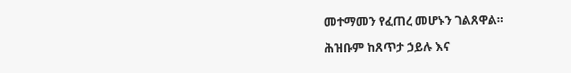መተማመን የፈጠረ መሆኑን ገልጸዋል።

ሕዝቡም ከጸጥታ ኃይሉ እና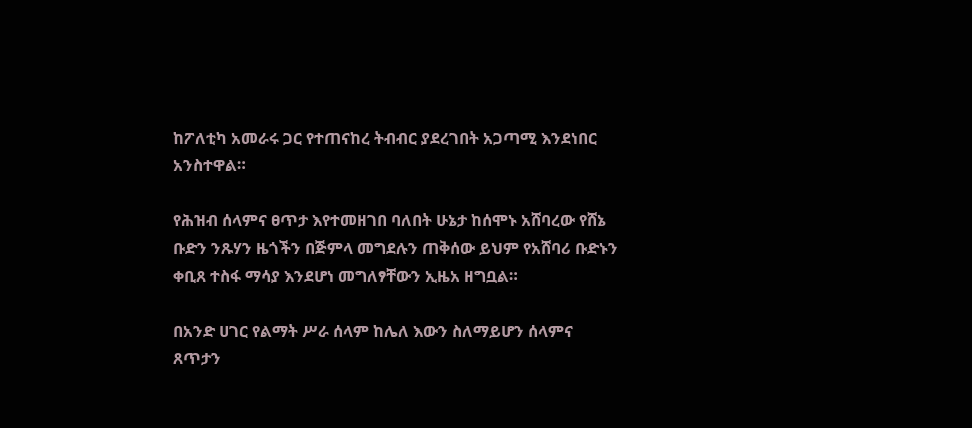ከፖለቲካ አመራሩ ጋር የተጠናከረ ትብብር ያደረገበት አጋጣሚ እንደነበር አንስተዋል።

የሕዝብ ሰላምና ፀጥታ እየተመዘገበ ባለበት ሁኔታ ከሰሞኑ አሸባረው የሸኔ ቡድን ንጹሃን ዜጎችን በጅምላ መግደሉን ጠቅሰው ይህም የአሸባሪ ቡድኑን ቀቢጸ ተስፋ ማሳያ እንደሆነ መግለፃቸውን ኢዜአ ዘግቧል።

በአንድ ሀገር የልማት ሥራ ሰላም ከሌለ እውን ስለማይሆን ሰላምና ጸጥታን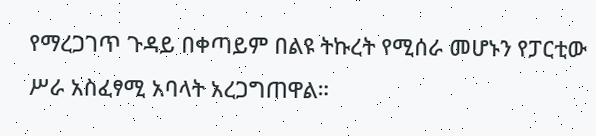የማረጋገጥ ጉዳይ በቀጣይም በልዩ ትኩረት የሚሰራ መሆኑን የፓርቲው ሥራ አስፈፃሚ አባላት አረጋግጠዋል።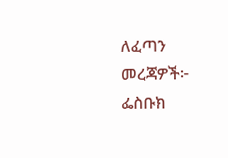ለፈጣን መረጃዎች፦
ፌስቡክ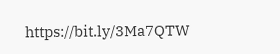https://bit.ly/3Ma7QTW